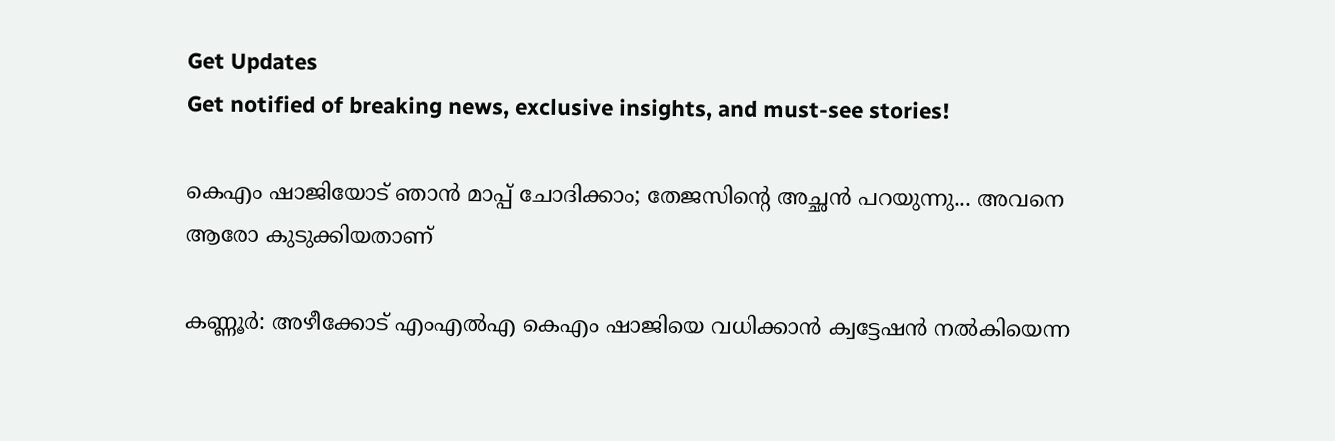Get Updates
Get notified of breaking news, exclusive insights, and must-see stories!

കെഎം ഷാജിയോട് ഞാന്‍ മാപ്പ് ചോദിക്കാം; തേജസിന്റെ അച്ഛന്‍ പറയുന്നു... അവനെ ആരോ കുടുക്കിയതാണ്

കണ്ണൂര്‍: അഴീക്കോട് എംഎല്‍എ കെഎം ഷാജിയെ വധിക്കാന്‍ ക്വട്ടേഷന്‍ നല്‍കിയെന്ന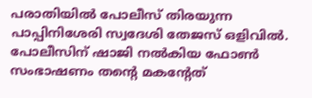പരാതിയില്‍ പോലീസ് തിരയുന്ന പാപ്പിനിശേരി സ്വദേശി തേജസ് ഒളിവില്‍. പോലീസിന് ഷാജി നല്‍കിയ ഫോണ്‍ സംഭാഷണം തന്റെ മകന്റേത്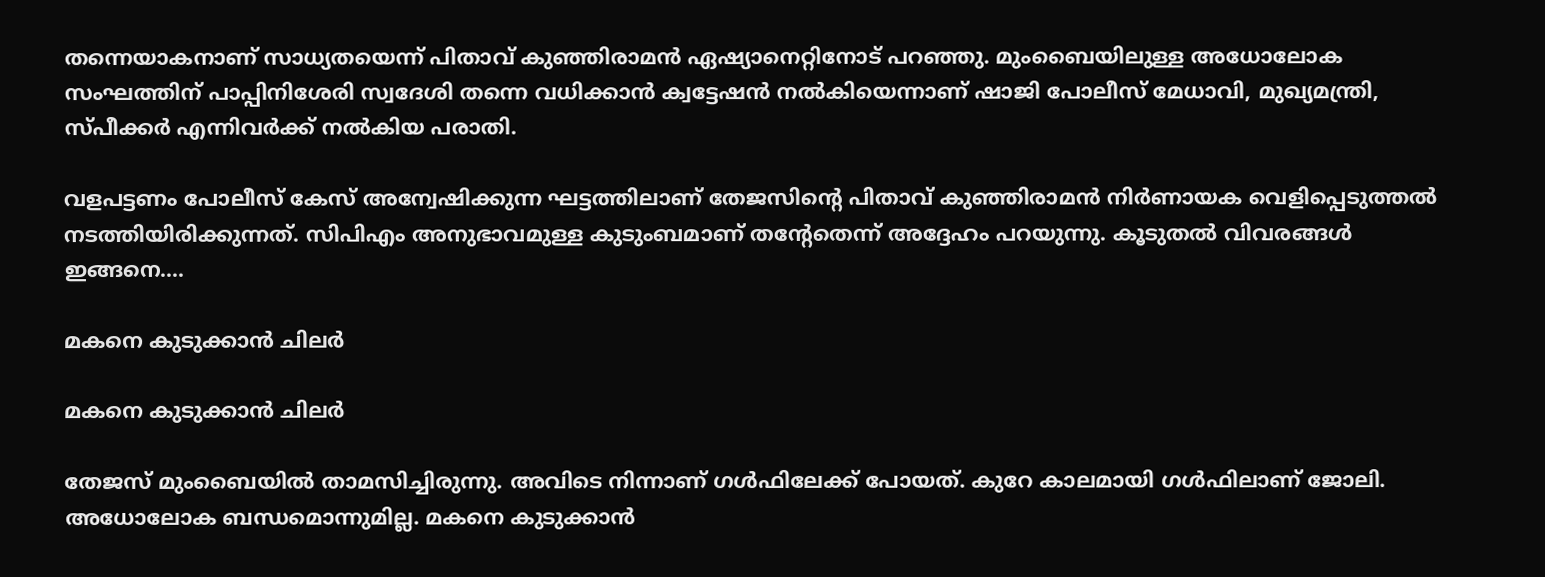തന്നെയാകനാണ് സാധ്യതയെന്ന് പിതാവ് കുഞ്ഞിരാമന്‍ ഏഷ്യാനെറ്റിനോട് പറഞ്ഞു. മുംബൈയിലുള്ള അധോലോക സംഘത്തിന് പാപ്പിനിശേരി സ്വദേശി തന്നെ വധിക്കാന്‍ ക്വട്ടേഷന്‍ നല്‍കിയെന്നാണ് ഷാജി പോലീസ് മേധാവി, മുഖ്യമന്ത്രി, സ്പീക്കര്‍ എന്നിവര്‍ക്ക് നല്‍കിയ പരാതി.

വളപട്ടണം പോലീസ് കേസ് അന്വേഷിക്കുന്ന ഘട്ടത്തിലാണ് തേജസിന്റെ പിതാവ് കുഞ്ഞിരാമന്‍ നിര്‍ണായക വെളിപ്പെടുത്തല്‍ നടത്തിയിരിക്കുന്നത്. സിപിഎം അനുഭാവമുള്ള കുടുംബമാണ് തന്റേതെന്ന് അദ്ദേഹം പറയുന്നു. കൂടുതല്‍ വിവരങ്ങള്‍ ഇങ്ങനെ....

മകനെ കുടുക്കാന്‍ ചിലര്‍

മകനെ കുടുക്കാന്‍ ചിലര്‍

തേജസ് മുംബൈയില്‍ താമസിച്ചിരുന്നു. അവിടെ നിന്നാണ് ഗള്‍ഫിലേക്ക് പോയത്. കുറേ കാലമായി ഗള്‍ഫിലാണ് ജോലി. അധോലോക ബന്ധമൊന്നുമില്ല. മകനെ കുടുക്കാന്‍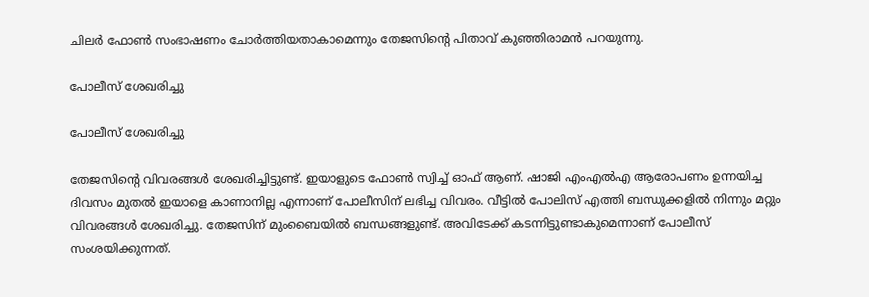ചിലര്‍ ഫോണ്‍ സംഭാഷണം ചോര്‍ത്തിയതാകാമെന്നും തേജസിന്റെ പിതാവ് കുഞ്ഞിരാമന്‍ പറയുന്നു.

പോലീസ് ശേഖരിച്ചു

പോലീസ് ശേഖരിച്ചു

തേജസിന്റെ വിവരങ്ങള്‍ ശേഖരിച്ചിട്ടുണ്ട്. ഇയാളുടെ ഫോണ്‍ സ്വിച്ച് ഓഫ് ആണ്. ഷാജി എംഎല്‍എ ആരോപണം ഉന്നയിച്ച ദിവസം മുതല്‍ ഇയാളെ കാണാനില്ല എന്നാണ് പോലീസിന് ലഭിച്ച വിവരം. വീട്ടില്‍ പോലിസ് എത്തി ബന്ധുക്കളില്‍ നിന്നും മറ്റും വിവരങ്ങള്‍ ശേഖരിച്ചു. തേജസിന് മുംബൈയില്‍ ബന്ധങ്ങളുണ്ട്. അവിടേക്ക് കടന്നിട്ടുണ്ടാകുമെന്നാണ് പോലീസ് സംശയിക്കുന്നത്.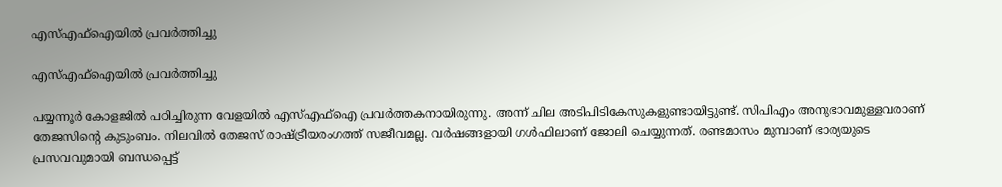എസ്എഫ്‌ഐയില്‍ പ്രവര്‍ത്തിച്ചു

എസ്എഫ്‌ഐയില്‍ പ്രവര്‍ത്തിച്ചു

പയ്യന്നൂര്‍ കോളജില്‍ പഠിച്ചിരുന്ന വേളയില്‍ എസ്എഫ്‌ഐ പ്രവര്‍ത്തകനായിരുന്നു. അന്ന് ചില അടിപിടികേസുകളുണ്ടായിട്ടുണ്ട്. സിപിഎം അനുഭാവമുള്ളവരാണ് തേജസിന്റെ കുടുംബം. നിലവില്‍ തേജസ് രാഷ്ട്രീയരംഗത്ത് സജീവമല്ല. വര്‍ഷങ്ങളായി ഗള്‍ഫിലാണ് ജോലി ചെയ്യുന്നത്. രണ്ടമാസം മുമ്പാണ് ഭാര്യയുടെ പ്രസവവുമായി ബന്ധപ്പെട്ട്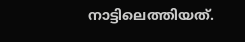നാട്ടിലെത്തിയത്.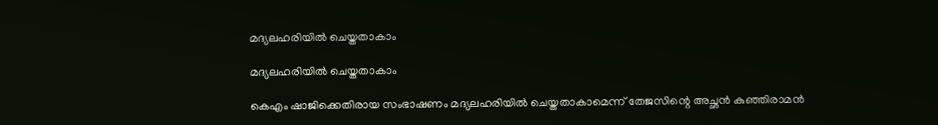മദ്യലഹരിയില്‍ ചെയ്തതാകാം

മദ്യലഹരിയില്‍ ചെയ്തതാകാം

കെഎം ഷാജിക്കെതിരായ സംഭാഷണം മദ്യലഹരിയില്‍ ചെയ്തതാകാമെന്ന് തേജസിന്റെ അച്ഛന്‍ കുഞ്ഞിരാമന്‍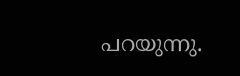പറയുന്നു.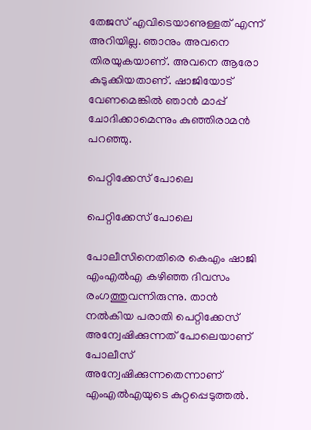തേജസ് എവിടെയാണുള്ളത് എന്ന് അറിയില്ല. ഞാനും അവനെ തിരയുകയാണ്. അവനെ ആരോ കുടുക്കിയതാണ്. ഷാജിയോട് വേണമെങ്കില്‍ ഞാന്‍ മാപ്പ് ചോദിക്കാമെന്നും കുഞ്ഞിരാമന്‍ പറഞ്ഞു.

പെറ്റിക്കേസ് പോലെ

പെറ്റിക്കേസ് പോലെ

പോലീസിനെതിരെ കെഎം ഷാജി എംഎല്‍എ കഴിഞ്ഞ ദിവസം രംഗത്തുവന്നിരുന്നു. താന്‍ നല്‍കിയ പരാതി പെറ്റിക്കേസ് അന്വേഷിക്കുന്നത് പോലെയാണ് പോലീസ് അന്വേഷിക്കുന്നതെന്നാണ് എംഎല്‍എയുടെ കുറ്റപ്പെടുത്തല്‍.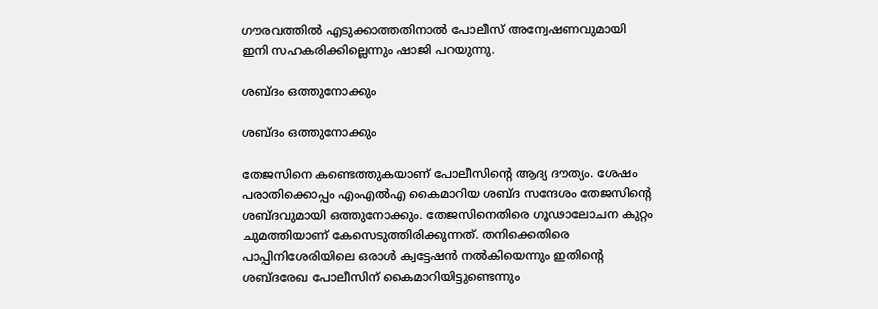ഗൗരവത്തില്‍ എടുക്കാത്തതിനാല്‍ പോലീസ് അന്വേഷണവുമായി ഇനി സഹകരിക്കില്ലെന്നും ഷാജി പറയുന്നു.

ശബ്ദം ഒത്തുനോക്കും

ശബ്ദം ഒത്തുനോക്കും

തേജസിനെ കണ്ടെത്തുകയാണ് പോലീസിന്റെ ആദ്യ ദൗത്യം. ശേഷം പരാതിക്കൊപ്പം എംഎല്‍എ കൈമാറിയ ശബ്ദ സന്ദേശം തേജസിന്റെ ശബ്ദവുമായി ഒത്തുനോക്കും. തേജസിനെതിരെ ഗൂഢാലോചന കുറ്റം ചുമത്തിയാണ് കേസെടുത്തിരിക്കുന്നത്. തനിക്കെതിരെ പാപ്പിനിശേരിയിലെ ഒരാള്‍ ക്വട്ടേഷന്‍ നല്‍കിയെന്നും ഇതിന്റെ ശബ്ദരേഖ പോലീസിന് കൈമാറിയിട്ടുണ്ടെന്നും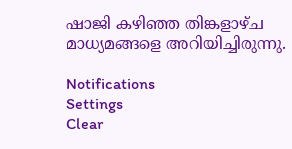ഷാജി കഴിഞ്ഞ തിങ്കളാഴ്ച മാധ്യമങ്ങളെ അറിയിച്ചിരുന്നു.

Notifications
Settings
Clear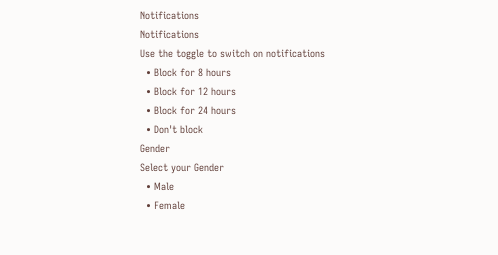Notifications
Notifications
Use the toggle to switch on notifications
  • Block for 8 hours
  • Block for 12 hours
  • Block for 24 hours
  • Don't block
Gender
Select your Gender
  • Male
  • Female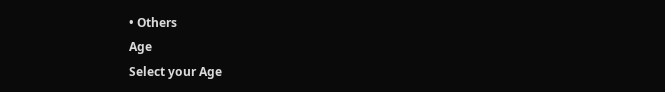• Others
Age
Select your Age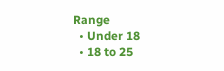Range
  • Under 18
  • 18 to 25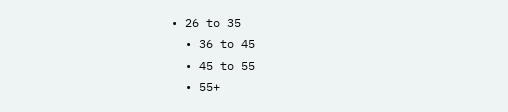• 26 to 35
  • 36 to 45
  • 45 to 55
  • 55+